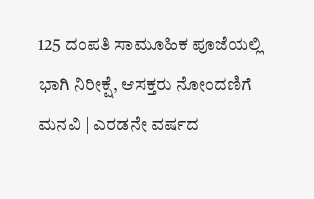125 ದಂಪತಿ ಸಾಮೂಹಿಕ ಪೂಜೆಯಲ್ಲಿ ಭಾಗಿ ನಿರೀಕ್ಷೆ, ಆಸಕ್ತರು ನೋಂದಣಿಗೆ ಮನವಿ | ಎರಡನೇ ವರ್ಷದ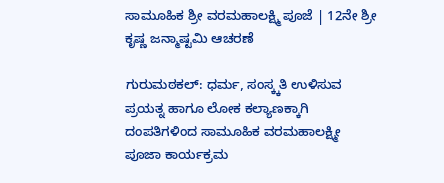ಸಾಮೂಹಿಕ ಶ್ರೀ ವರಮಹಾಲಕ್ಷ್ಮಿ ಪೂಜೆ | 12ನೇ ಶ್ರೀ ಕೃಷ್ಣ ಜನ್ಮಾಷ್ಟಮಿ ಆಚರಣೆ

ಗುರುಮಠಕಲ್: ಧರ್ಮ, ಸಂಸ್ಕ್ಕತಿ ಉಳಿಸುವ ಪ್ರಯತ್ನ ಹಾಗೂ ಲೋಕ ಕಲ್ಯಾಣಕ್ಕಾಗಿ ದಂಪತಿಗಳಿಂದ ಸಾಮೂಹಿಕ ವರಮಹಾಲಕ್ಷ್ಮೀ ಪೂಜಾ ಕಾರ್ಯಕ್ರಮ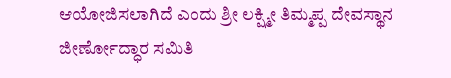ಆಯೋಜಿಸಲಾಗಿದೆ ಎಂದು ಶ್ರೀ ಲಕ್ಷ್ಮೀ ತಿಮ್ಮಪ್ಪ ದೇವಸ್ಥಾನ ಜೀರ್ಣೋದ್ಧಾರ ಸಮಿತಿ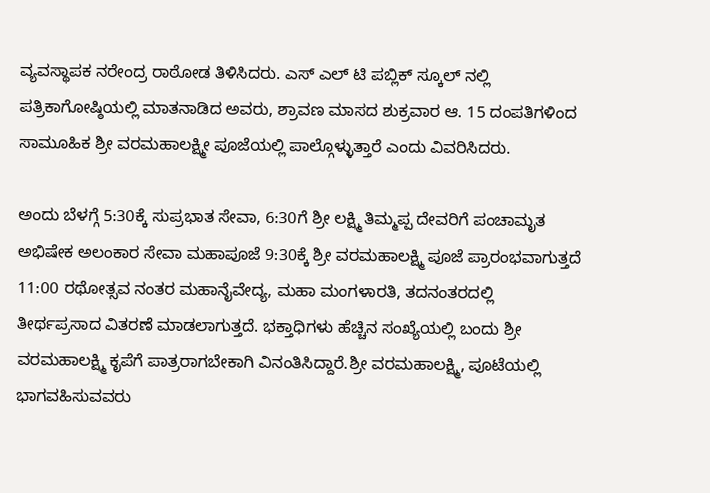ವ್ಯವಸ್ಥಾಪಕ ನರೇಂದ್ರ ರಾಠೋಡ ತಿಳಿಸಿದರು. ಎಸ್ ಎಲ್ ಟಿ ಪಬ್ಲಿಕ್ ಸ್ಕೂಲ್ ನಲ್ಲಿ ಪತ್ರಿಕಾಗೋಷ್ಠಿಯಲ್ಲಿ ಮಾತನಾಡಿದ ಅವರು, ಶ್ರಾವಣ ಮಾಸದ ಶುಕ್ರವಾರ ಆ. 15 ದಂಪತಿಗಳಿಂದ ಸಾಮೂಹಿಕ ಶ್ರೀ ವರಮಹಾಲಕ್ಷ್ಮೀ ಪೂಜೆಯಲ್ಲಿ ಪಾಲ್ಗೊಳ್ಳುತ್ತಾರೆ ಎಂದು ವಿವರಿಸಿದರು.

ಅಂದು ಬೆಳಗ್ಗೆ 5:30ಕ್ಕೆ ಸುಪ್ರಭಾತ ಸೇವಾ, 6:30ಗೆ ಶ್ರೀ ಲಕ್ಷ್ಮಿ ತಿಮ್ಮಪ್ಪ ದೇವರಿಗೆ ಪಂಚಾಮೃತ ಅಭಿಷೇಕ ಅಲಂಕಾರ ಸೇವಾ ಮಹಾಪೂಜೆ 9:30ಕ್ಕೆ ಶ್ರೀ ವರಮಹಾಲಕ್ಷ್ಮಿ ಪೂಜೆ ಪ್ರಾರಂಭವಾಗುತ್ತದೆ 11:00 ರಥೋತ್ಸವ ನಂತರ ಮಹಾನೈವೇದ್ಯ, ಮಹಾ ಮಂಗಳಾರತಿ, ತದನಂತರದಲ್ಲಿ ತೀರ್ಥಪ್ರಸಾದ ವಿತರಣೆ ಮಾಡಲಾಗುತ್ತದೆ. ಭಕ್ತಾಧಿಗಳು ಹೆಚ್ಚಿನ ಸಂಖ್ಯೆಯಲ್ಲಿ ಬಂದು ಶ್ರೀ ವರಮಹಾಲಕ್ಷ್ಮಿ ಕೃಪೆಗೆ ಪಾತ್ರರಾಗಬೇಕಾಗಿ ವಿನಂತಿಸಿದ್ದಾರೆ.ಶ್ರೀ ವರಮಹಾಲಕ್ಷ್ಮಿ, ಪೂಟೆಯಲ್ಲಿ ಭಾಗವಹಿಸುವವರು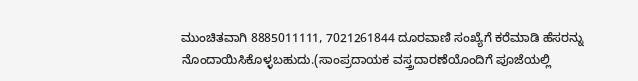ಮುಂಚಿತವಾಗಿ 8885011111, 7021261844 ದೂರವಾಣಿ ಸಂಖ್ಯೆಗೆ ಕರೆಮಾಡಿ ಹೆಸರನ್ನು ನೊಂದಾಯಿಸಿಕೊಳ್ಳಬಹುದು.(ಸಾಂಪ್ರದಾಯಕ ವಸ್ತ್ರದಾರಣೆಯೊಂದಿಗೆ ಪೂಜೆಯಲ್ಲಿ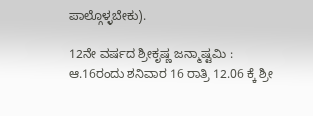ಪಾಲ್ಗೊಳ್ಳಬೇಕು).

12ನೇ ವರ್ಷದ ಶ್ರೀಕೃಷ್ಣ ಜನ್ಮಾಷ್ಟಮಿ : ಆ.16ರಂದು ಶನಿವಾರ 16 ರಾತ್ರಿ 12.06 ಕ್ಕೆ ಶ್ರೀ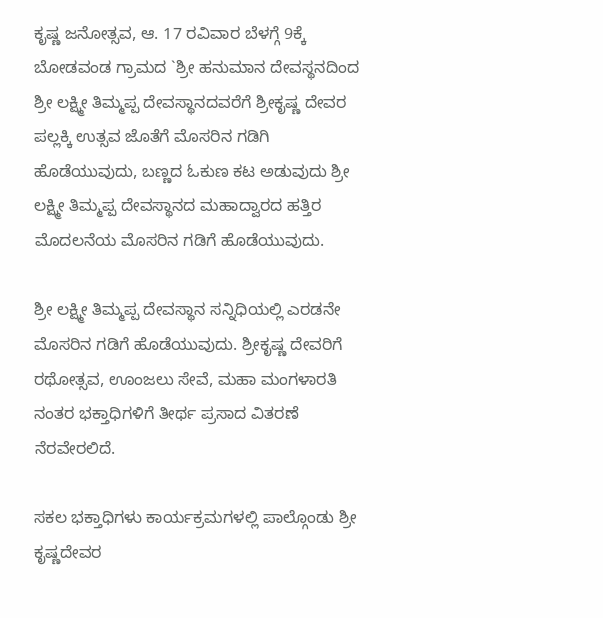ಕೃಷ್ಣ ಜನೋತ್ಸವ, ಆ. 17 ರವಿವಾರ ಬೆಳಗ್ಗೆ 9ಕ್ಕೆ ಬೋಡವಂಡ ಗ್ರಾಮದ `ಶ್ರೀ ಹನುಮಾನ ದೇವಸ್ಥನದಿಂದ ಶ್ರೀ ಲಕ್ಷ್ಮೀ ತಿಮ್ಮಪ್ಪ ದೇವಸ್ಥಾನದವರೆಗೆ ಶ್ರೀಕೃಷ್ಣ ದೇವರ ಪಲ್ಲಕ್ಕಿ ಉತ್ಸವ ಜೊತೆಗೆ ಮೊಸರಿನ ಗಡಿಗಿ ಹೊಡೆಯುವುದು, ಬಣ್ಣದ ಓಕುಣ ಕಟ ಅಡುವುದು ಶ್ರೀ ಲಕ್ಷ್ಮೀ ತಿಮ್ಮಪ್ಪ ದೇವಸ್ಥಾನದ ಮಹಾದ್ವಾರದ ಹತ್ತಿರ ಮೊದಲನೆಯ ಮೊಸರಿನ ಗಡಿಗೆ ಹೊಡೆಯುವುದು.

ಶ್ರೀ ಲಕ್ಷ್ಮೀ ತಿಮ್ಮಪ್ಪ ದೇವಸ್ಥಾನ ಸನ್ನಿಧಿಯಲ್ಲಿ ಎರಡನೇ ಮೊಸರಿನ ಗಡಿಗೆ ಹೊಡೆಯುವುದು. ಶ್ರೀಕೃಷ್ಣ ದೇವರಿಗೆ ರಥೋತ್ಸವ, ಊಂಜಲು ಸೇವೆ, ಮಹಾ ಮಂಗಳಾರತಿ ನಂತರ ಭಕ್ತಾಧಿಗಳಿಗೆ ತೀರ್ಥ ಪ್ರಸಾದ ವಿತರಣೆ ನೆರವೇರಲಿದೆ.

ಸಕಲ ಭಕ್ತಾಧಿಗಳು ಕಾರ್ಯಕ್ರಮಗಳಲ್ಲಿ ಪಾಲ್ಗೊಂಡು ಶ್ರೀ ಕೃಷ್ಣದೇವರ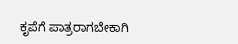ಕೃಪೆಗೆ ಪಾತ್ರರಾಗಬೇಕಾಗಿ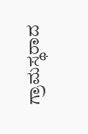ಗ್ರಾಮಸ್ಥರಾದ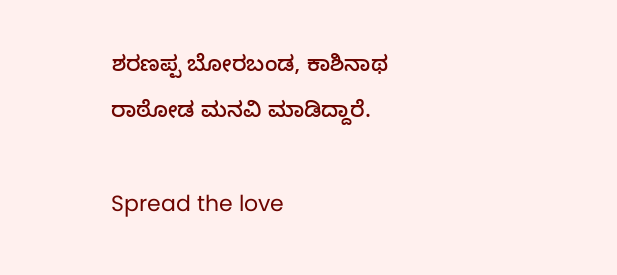ಶರಣಪ್ಪ ಬೋರಬಂಡ, ಕಾಶಿನಾಥ ರಾಠೋಡ ಮನವಿ ಮಾಡಿದ್ದಾರೆ.

Spread the love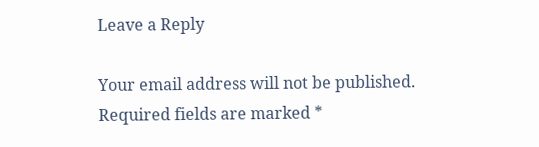Leave a Reply

Your email address will not be published. Required fields are marked *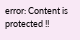error: Content is protected !!